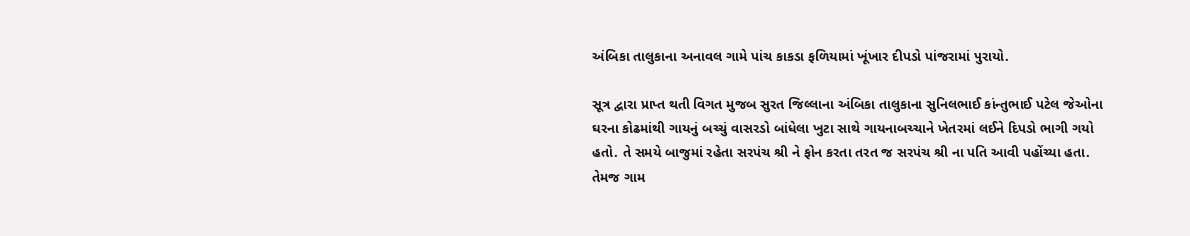અંબિકા તાલુકાના અનાવલ ગામે પાંચ કાકડા ફળિયામાં ખૂંખાર દીપડો પાંજરામાં પુરાયો.

સૂત્ર દ્વારા પ્રાપ્ત થતી વિગત મુજબ સુરત જિલ્લાના અંબિકા તાલુકાના સુનિલભાઈ કાંન્તુભાઈ પટેલ જેઓના ઘરના કોઢમાંથી ગાયનું બચ્ચું વાસરડો બાંધેલા ખુટા સાથે ગાયનાબચ્ચાને ખેતરમાં લઈને દિપડો ભાગી ગયો હતો. તે સમયે બાજુમાં રહેતા સરપંચ શ્રી ને ફોન કરતા તરત જ સરપંચ શ્રી ના પતિ આવી પહોંચ્યા હતા. તેમજ ગામ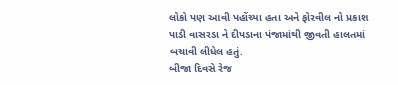લોકો પણ આવી પહોંચ્યા હતા અને ફોરવીલ નો પ્રકાશ પાડી વાસરડા ને દીપડાના પંજામાંથી જીવતી હાલતમાં બચાવી લીધેલ હતું.
બીજા દિવસે રેજ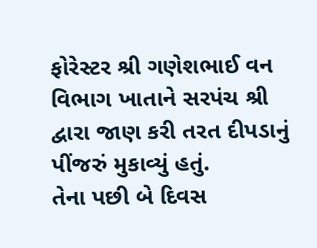ફોરેસ્ટર શ્રી ગણેશભાઈ વન વિભાગ ખાતાને સરપંચ શ્રી દ્વારા જાણ કરી તરત દીપડાનું પીંજરું મુકાવ્યું હતું.
તેના પછી બે દિવસ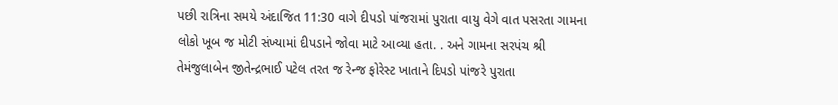પછી રાત્રિના સમયે અંદાજિત 11:30 વાગે દીપડો પાંજરામાં પુરાતા વાયુ વેગે વાત પસરતા ગામના લોકો ખૂબ જ મોટી સંખ્યામાં દીપડાને જોવા માટે આવ્યા હતા. . અને ગામના સરપંચ શ્રી તેમંજુલાબેન જીતેન્દ્રભાઈ પટેલ તરત જ રેન્જ ફોરેસ્ટ ખાતાને દિપડો પાંજરે પુરાતા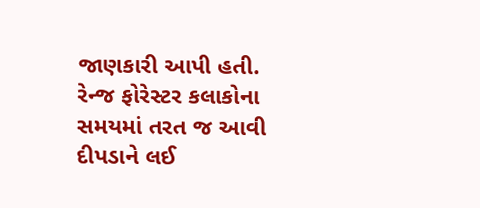જાણકારી આપી હતી. રેન્જ ફોરેસ્ટર કલાકોના સમયમાં તરત જ આવી દીપડાને લઈ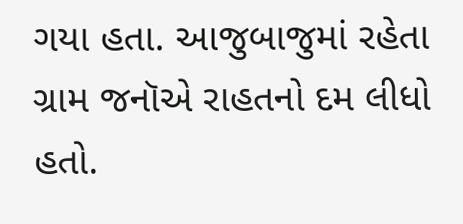ગયા હતા. આજુબાજુમાં રહેતા ગ્રામ જનૉએ રાહતનો દમ લીધો હતો.